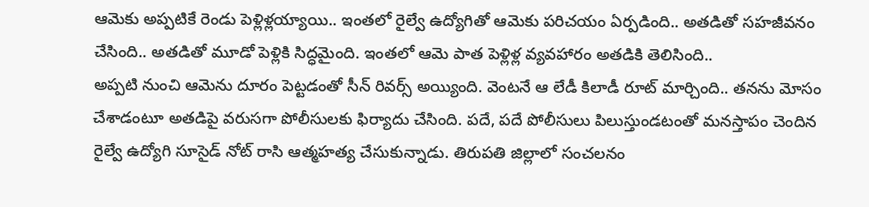ఆమెకు అప్పటికే రెండు పెళ్లిళ్లయ్యాయి.. ఇంతలో రైల్వే ఉద్యోగితో ఆమెకు పరిచయం ఏర్పడింది.. అతడితో సహజీవనం చేసింది.. అతడితో మూడో పెళ్లికి సిద్ధమైంది. ఇంతలో ఆమె పాత పెళ్లిళ్ల వ్యవహారం అతడికి తెలిసింది..
అప్పటి నుంచి ఆమెను దూరం పెట్టడంతో సీన్ రివర్స్ అయ్యింది. వెంటనే ఆ లేడీ కిలాడీ రూట్ మార్చింది.. తనను మోసం చేశాడంటూ అతడిపై వరుసగా పోలీసులకు ఫిర్యాదు చేసింది. పదే, పదే పోలీసులు పిలుస్తుండటంతో మనస్తాపం చెందిన రైల్వే ఉద్యోగి సూసైడ్ నోట్ రాసి ఆత్మహత్య చేసుకున్నాడు. తిరుపతి జిల్లాలో సంచలనం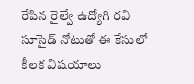రేపిన రైల్వే ఉద్యోగి రవి సూసైడ్ నోటుతో ఈ కేసులో కీలక విషయాలు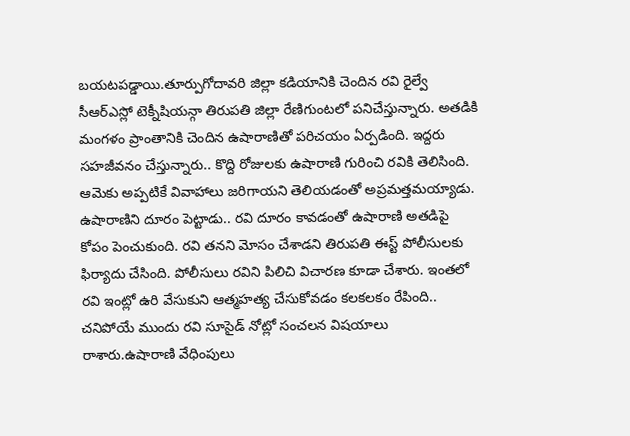బయటపడ్డాయి.తూర్పుగోదావరి జిల్లా కడియానికి చెందిన రవి రైల్వే సీఆర్ఎస్లో టెక్నీషియన్గా తిరుపతి జిల్లా రేణిగుంటలో పనిచేస్తున్నారు. అతడికి మంగళం ప్రాంతానికి చెందిన ఉషారాణితో పరిచయం ఏర్పడింది. ఇద్దరు సహజీవనం చేస్తున్నారు.. కొద్ది రోజులకు ఉషారాణి గురించి రవికి తెలిసింది. ఆమెకు అప్పటికే వివాహాలు జరిగాయని తెలియడంతో అప్రమత్తమయ్యాడు. ఉషారాణిని దూరం పెట్టాడు.. రవి దూరం కావడంతో ఉషారాణి అతడిపై కోపం పెంచుకుంది. రవి తనని మోసం చేశాడని తిరుపతి ఈస్ట్ పోలీసులకు ఫిర్యాదు చేసింది. పోలీసులు రవిని పిలిచి విచారణ కూడా చేశారు. ఇంతలో రవి ఇంట్లో ఉరి వేసుకుని ఆత్మహత్య చేసుకోవడం కలకలకం రేపింది.. చనిపోయే ముందు రవి సూసైడ్ నోట్లో సంచలన విషయాలు రాశారు.ఉషారాణి వేధింపులు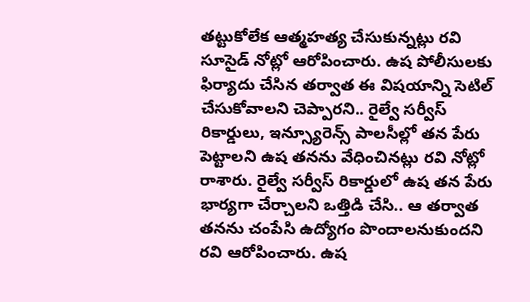తట్టుకోలేక ఆత్మహత్య చేసుకున్నట్లు రవి సూసైడ్ నోట్లో ఆరోపించారు. ఉష పోలీసులకు ఫిర్యాదు చేసిన తర్వాత ఈ విషయాన్ని సెటిల్ చేసుకోవాలని చెప్పారని.. రైల్వే సర్వీస్ రికార్డులు, ఇన్స్యూరెన్స్ పాలసీల్లో తన పేరు పెట్టాలని ఉష తనను వేధించినట్లు రవి నోట్లో రాశారు. రైల్వే సర్వీస్ రికార్డులో ఉష తన పేరు భార్యగా చేర్చాలని ఒత్తిడి చేసి.. ఆ తర్వాత తనను చంపేసి ఉద్యోగం పొందాలనుకుందని రవి ఆరోపించారు. ఉష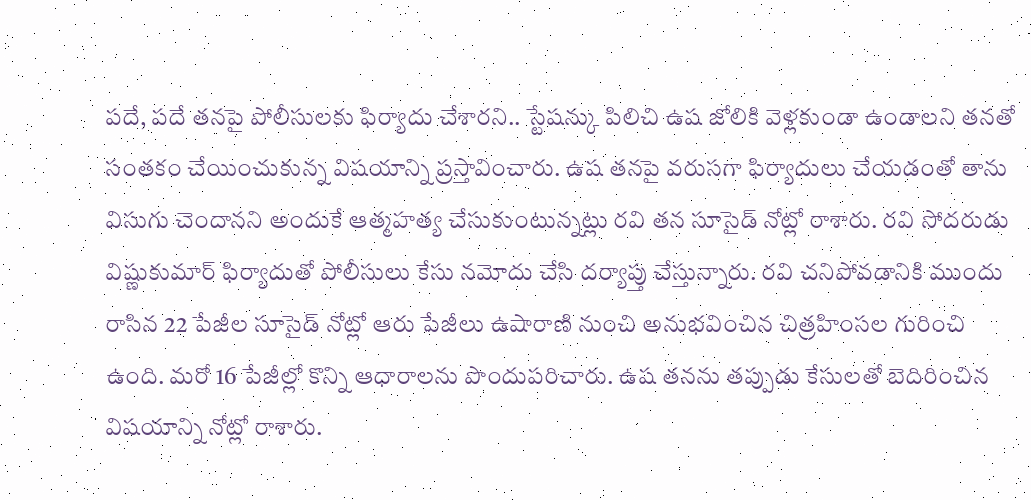పదే, పదే తనపై పోలీసులకు ఫిర్యాదు చేశారని.. స్టేషన్కు పిలిచి ఉష జోలికి వెళ్లకుండా ఉండాలని తనతో సంతకం చేయించుకున్న విషయాన్ని ప్రస్తావించారు. ఉష తనపై వరుసగా ఫిర్యాదులు చేయడంతో తాను విసుగు చెందానని అందుకే ఆత్మహత్య చేసుకుంటున్నట్లు రవి తన సూసైడ్ నోట్లో రాశారు. రవి సోదరుడు విష్ణుకుమార్ ఫిర్యాదుతో పోలీసులు కేసు నమోదు చేసి దర్యాప్తు చేస్తున్నారు. రవి చనిపోవడానికి ముందు రాసిన 22 పేజీల సూసైడ్ నోట్లో ఆరు పేజీలు ఉషారాణి నుంచి అనుభవించిన చిత్రహింసల గురించి ఉంది. మరో 16 పేజీల్లో కొన్ని ఆధారాలను పొందుపరిచారు. ఉష తనను తప్పుడు కేసులతో బెదిరించిన విషయాన్ని నోట్లో రాశారు.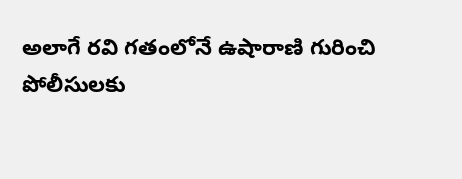అలాగే రవి గతంలోనే ఉషారాణి గురించి పోలీసులకు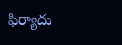ఫిర్యాదు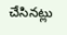చేసినట్లు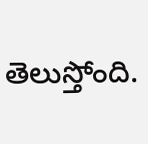తెలుస్తోంది.